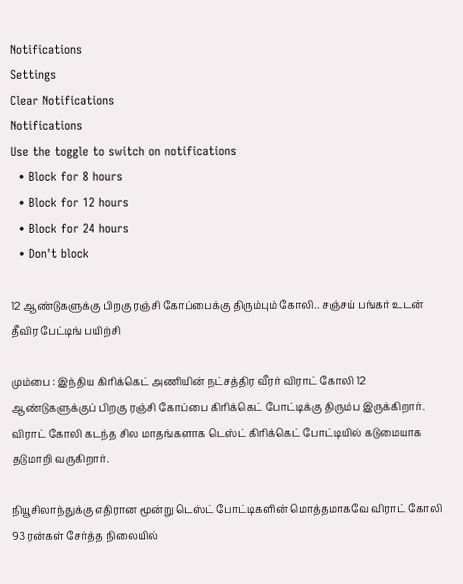Notifications
Settings
Clear Notifications
Notifications
Use the toggle to switch on notifications
  • Block for 8 hours
  • Block for 12 hours
  • Block for 24 hours
  • Don't block

12 ஆண்டுகளுக்கு பிறகு ரஞ்சி கோப்பைக்கு திரும்பும் கோலி.. சஞ்சய் பங்கர் உடன் தீவிர பேட்டிங் பயிற்சி

மும்பை : இந்திய கிரிக்கெட் அணியின் நட்சத்திர வீரர் விராட் கோலி 12 ஆண்டுகளுக்குப் பிறகு ரஞ்சி கோப்பை கிரிக்கெட் போட்டிக்கு திரும்ப இருக்கிறார். விராட் கோலி கடந்த சில மாதங்களாக டெஸ்ட் கிரிக்கெட் போட்டியில் கடுமையாக தடுமாறி வருகிறார்.

நியூசிலாந்துக்கு எதிரான மூன்று டெஸ்ட் போட்டிகளின் மொத்தமாகவே விராட் கோலி 93 ரன்கள் சேர்த்த நிலையில்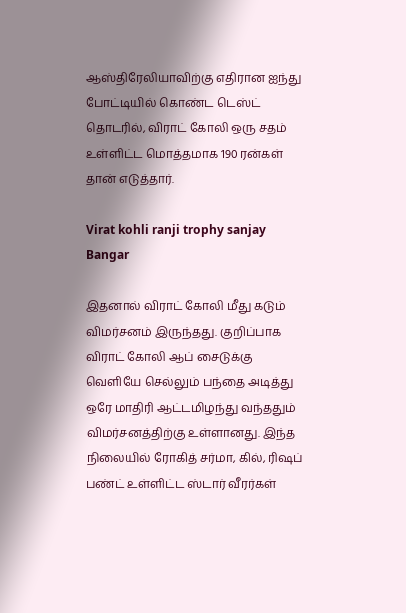ஆஸ்திரேலியாவிற்கு எதிரான ஐந்து போட்டியில் கொண்ட டெஸ்ட் தொடரில், விராட் கோலி ஒரு சதம் உள்ளிட்ட மொத்தமாக 190 ரன்கள் தான் எடுத்தார்.

Virat kohli ranji trophy sanjay Bangar

இதனால் விராட் கோலி மீது கடும் விமர்சனம் இருந்தது. குறிப்பாக விராட் கோலி ஆப் சைடுக்கு வெளியே செல்லும் பந்தை அடித்து ஒரே மாதிரி ஆட்டமிழந்து வந்ததும் விமர்சனத்திற்கு உள்ளானது. இந்த நிலையில் ரோகித் சர்மா, கில், ரிஷப் பண்ட் உள்ளிட்ட ஸ்டார் வீரர்கள்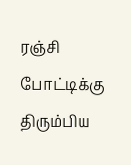ரஞ்சி போட்டிக்கு திரும்பிய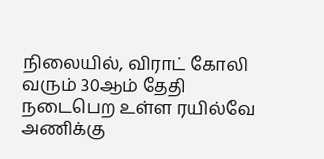நிலையில், விராட் கோலி வரும் 30ஆம் தேதி நடைபெற உள்ள ரயில்வே அணிக்கு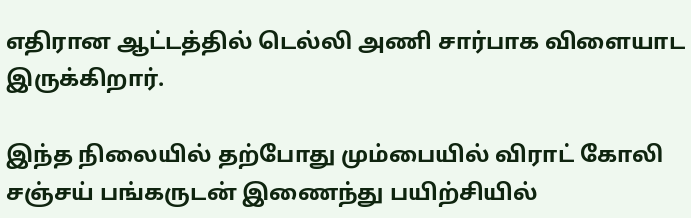எதிரான ஆட்டத்தில் டெல்லி அணி சார்பாக விளையாட இருக்கிறார்.

இந்த நிலையில் தற்போது மும்பையில் விராட் கோலி சஞ்சய் பங்கருடன் இணைந்து பயிற்சியில்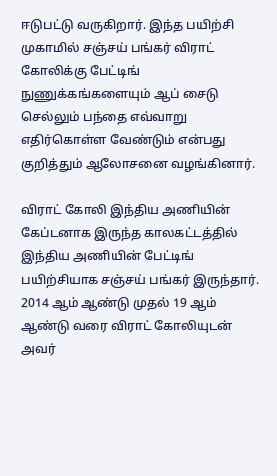ஈடுபட்டு வருகிறார். இந்த பயிற்சி முகாமில் சஞ்சய் பங்கர் விராட் கோலிக்கு பேட்டிங் நுணுக்கங்களையும் ஆப் சைடு செல்லும் பந்தை எவ்வாறு எதிர்கொள்ள வேண்டும் என்பது குறித்தும் ஆலோசனை வழங்கினார்.

விராட் கோலி இந்திய அணியின் கேப்டனாக இருந்த காலகட்டத்தில் இந்திய அணியின் பேட்டிங் பயிற்சியாக சஞ்சய் பங்கர் இருந்தார். 2014 ஆம் ஆண்டு முதல் 19 ஆம் ஆண்டு வரை விராட் கோலியுடன் அவர்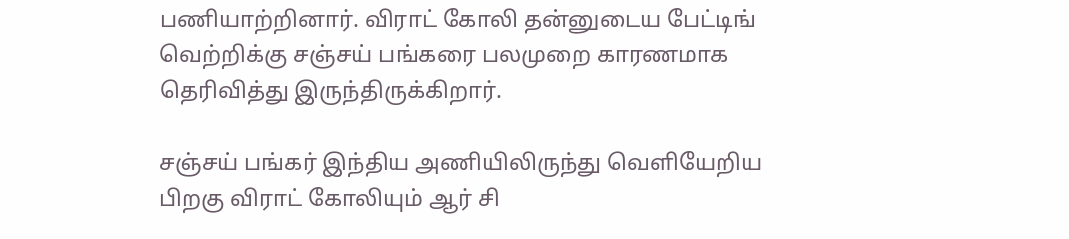பணியாற்றினார். விராட் கோலி தன்னுடைய பேட்டிங் வெற்றிக்கு சஞ்சய் பங்கரை பலமுறை காரணமாக தெரிவித்து இருந்திருக்கிறார்.

சஞ்சய் பங்கர் இந்திய அணியிலிருந்து வெளியேறிய பிறகு விராட் கோலியும் ஆர் சி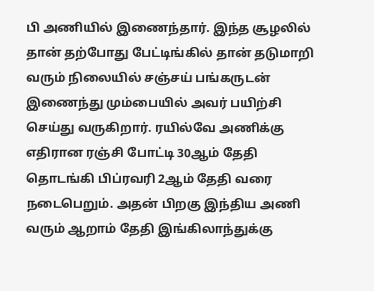பி அணியில் இணைந்தார். இந்த சூழலில் தான் தற்போது பேட்டிங்கில் தான் தடுமாறி வரும் நிலையில் சஞ்சய் பங்கருடன் இணைந்து மும்பையில் அவர் பயிற்சி செய்து வருகிறார். ரயில்வே அணிக்கு எதிரான ரஞ்சி போட்டி 30ஆம் தேதி தொடங்கி பிப்ரவரி 2ஆம் தேதி வரை நடைபெறும். அதன் பிறகு இந்திய அணி வரும் ஆறாம் தேதி இங்கிலாந்துக்கு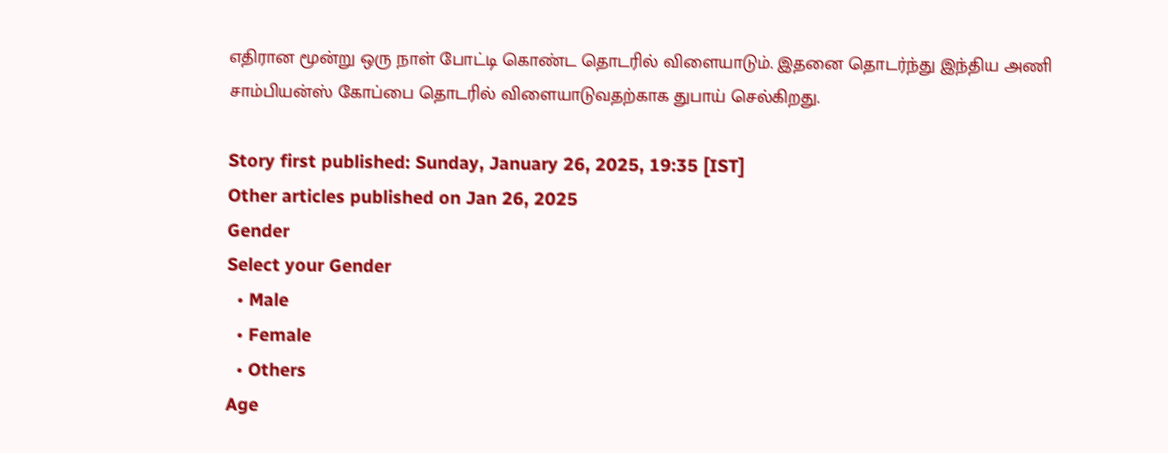எதிரான மூன்று ஒரு நாள் போட்டி கொண்ட தொடரில் விளையாடும். இதனை தொடர்ந்து இந்திய அணி சாம்பியன்ஸ் கோப்பை தொடரில் விளையாடுவதற்காக துபாய் செல்கிறது.

Story first published: Sunday, January 26, 2025, 19:35 [IST]
Other articles published on Jan 26, 2025
Gender
Select your Gender
  • Male
  • Female
  • Others
Age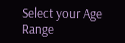Select your Age Range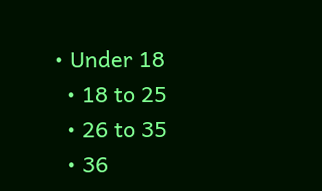• Under 18
  • 18 to 25
  • 26 to 35
  • 36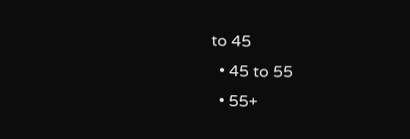to 45
  • 45 to 55
  • 55+